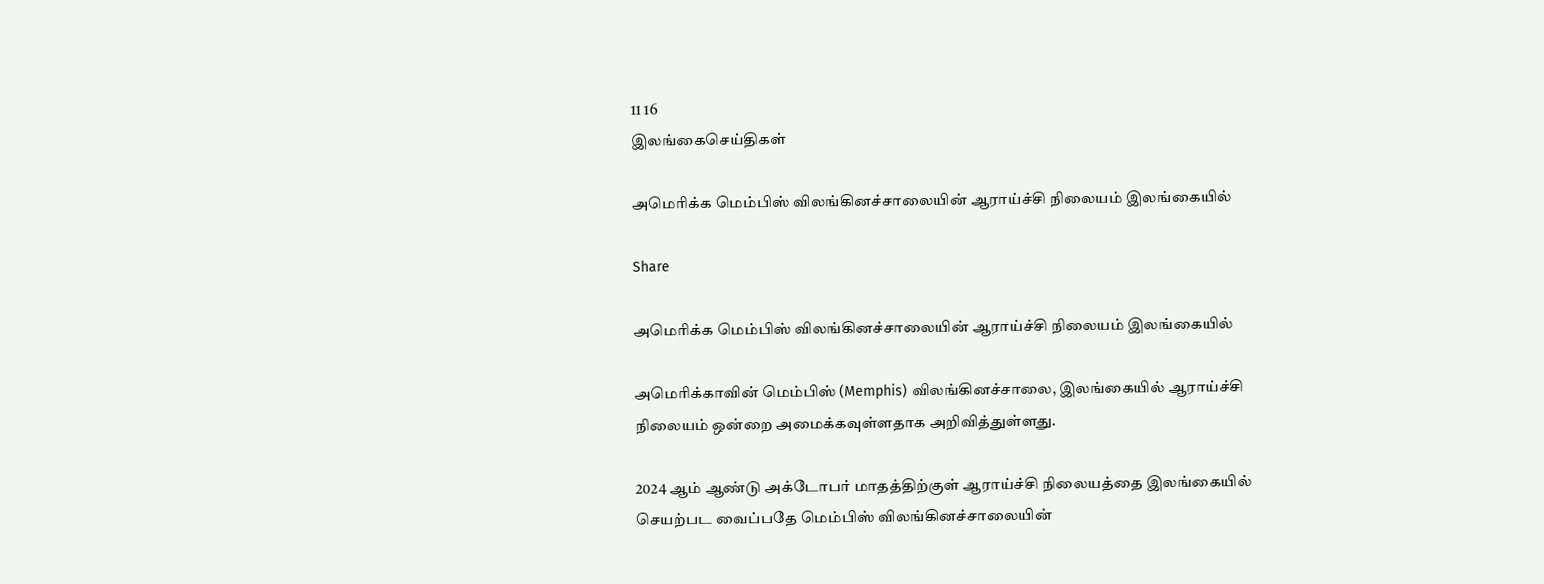11 16
இலங்கைசெய்திகள்

அமெரிக்க மெம்பிஸ் விலங்கினச்சாலையின் ஆராய்ச்சி நிலையம் இலங்கையில்

Share

அமெரிக்க மெம்பிஸ் விலங்கினச்சாலையின் ஆராய்ச்சி நிலையம் இலங்கையில்

அமெரிக்காவின் மெம்பிஸ் (Memphis) விலங்கினச்சாலை, இலங்கையில் ஆராய்ச்சி நிலையம் ஒன்றை அமைக்கவுள்ளதாக அறிவித்துள்ளது.

2024 ஆம் ஆண்டு அக்டோபர் மாதத்திற்குள் ஆராய்ச்சி நிலையத்தை இலங்கையில் செயற்பட வைப்பதே மெம்பிஸ் விலங்கினச்சாலையின்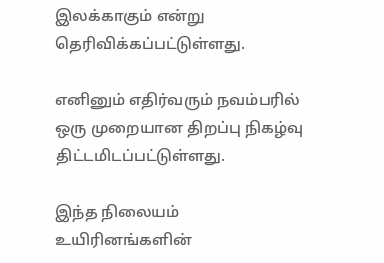இலக்காகும் என்று தெரிவிக்கப்பட்டுள்ளது.

எனினும் எதிர்வரும் நவம்பரில் ஒரு முறையான திறப்பு நிகழ்வு திட்டமிடப்பட்டுள்ளது.

இந்த நிலையம் உயிரினங்களின்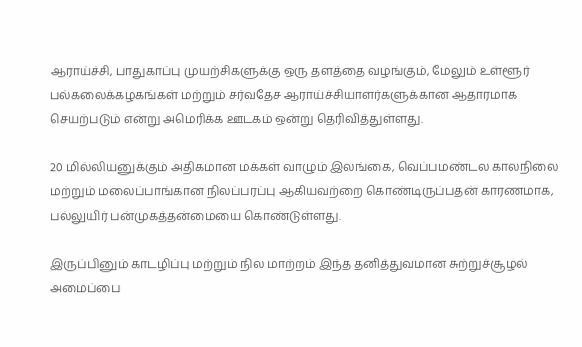ஆராய்ச்சி, பாதுகாப்பு முயற்சிகளுக்கு ஒரு தளத்தை வழங்கும், மேலும் உள்ளூர் பல்கலைக்கழகங்கள் மற்றும் சர்வதேச ஆராய்ச்சியாளர்களுக்கான ஆதாரமாக செயற்படும் என்று அமெரிக்க ஊடகம் ஒன்று தெரிவித்துள்ளது.

20 மில்லியனுக்கும் அதிகமான மக்கள் வாழும் இலங்கை, வெப்பமண்டல காலநிலை மற்றும் மலைப்பாங்கான நிலப்பரப்பு ஆகியவற்றை கொண்டிருப்பதன் காரணமாக, பல்லுயிர் பன்முகத்தன்மையை கொண்டுள்ளது.

இருப்பினும் காடழிப்பு மற்றும் நில மாற்றம் இந்த தனித்துவமான சுற்றுச்சூழல் அமைப்பை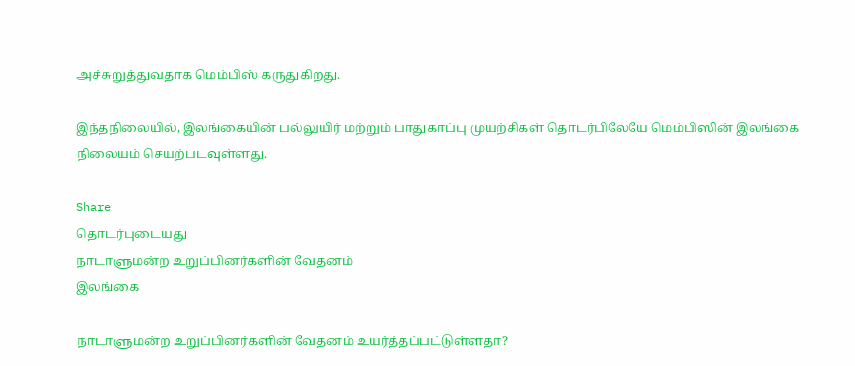அச்சுறுத்துவதாக மெம்பிஸ் கருதுகிறது.

இந்தநிலையில், இலங்கையின் பல்லுயிர் மற்றும் பாதுகாப்பு முயற்சிகள் தொடர்பிலேயே மெம்பிஸின் இலங்கை நிலையம் செயற்படவுள்ளது.

Share
தொடர்புடையது
நாடாளுமன்ற உறுப்பினர்களின் வேதனம்
இலங்கை

நாடாளுமன்ற உறுப்பினர்களின் வேதனம் உயர்த்தப்பட்டுள்ளதா?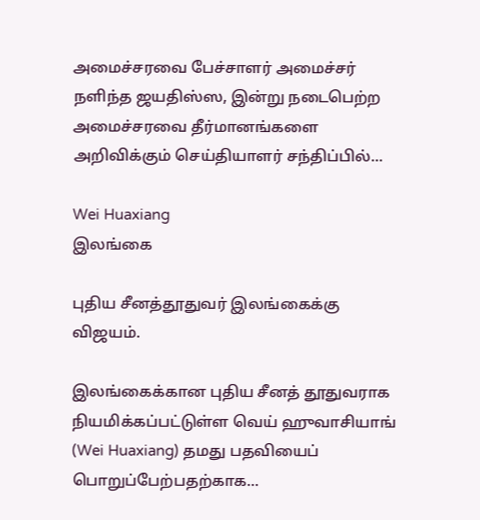அமைச்சரவை பேச்சாளர் அமைச்சர் நளிந்த ஜயதிஸ்ஸ, இன்று நடைபெற்ற அமைச்சரவை தீர்மானங்களை அறிவிக்கும் செய்தியாளர் சந்திப்பில்...

Wei Huaxiang
இலங்கை

புதிய சீனத்தூதுவர் இலங்கைக்கு விஜயம்.

இலங்கைக்கான புதிய சீனத் தூதுவராக நியமிக்கப்பட்டுள்ள வெய் ஹுவாசியாங் (Wei Huaxiang) தமது பதவியைப் பொறுப்பேற்பதற்காக...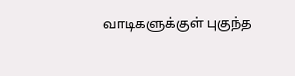வாடிகளுக்குள் புகுந்த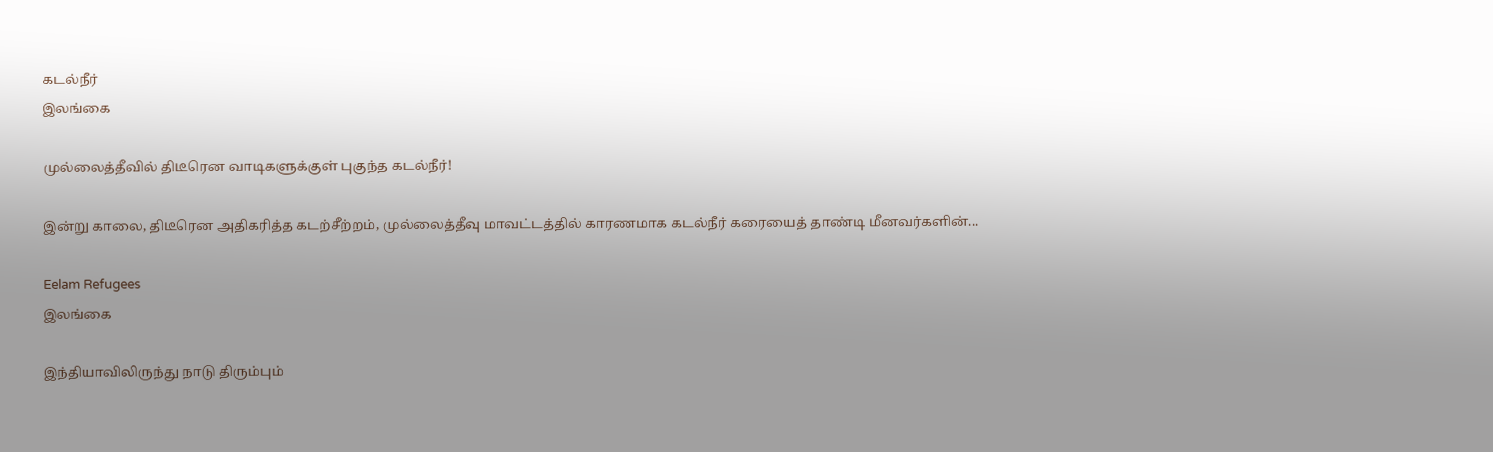கடல்நீர்
இலங்கை

முல்லைத்தீவில் திடீரென வாடிகளுக்குள் புகுந்த கடல்நீர்!

இன்று காலை, திடீரென அதிகரித்த கடற்சீற்றம், முல்லைத்தீவு மாவட்டத்தில் காரணமாக கடல்நீர் கரையைத் தாண்டி மீனவர்களின்...

Eelam Refugees
இலங்கை

இந்தியாவிலிருந்து நாடு திரும்பும்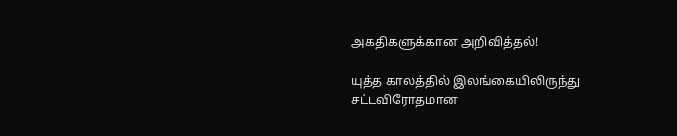அகதிகளுக்கான அறிவித்தல்!

யுத்த காலத்தில் இலங்கையிலிருந்து சட்டவிரோதமான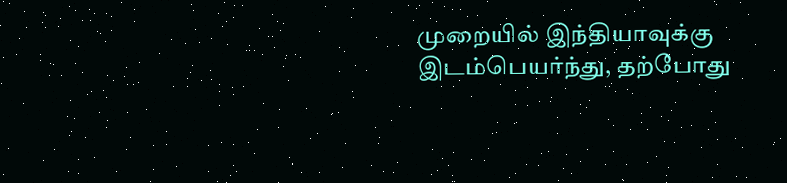முறையில் இந்தியாவுக்கு இடம்பெயர்ந்து, தற்போது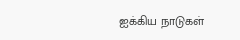ஐக்கிய நாடுகள்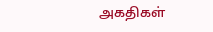அகதிகள்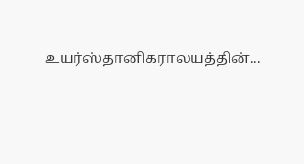உயர்ஸ்தானிகராலயத்தின்...